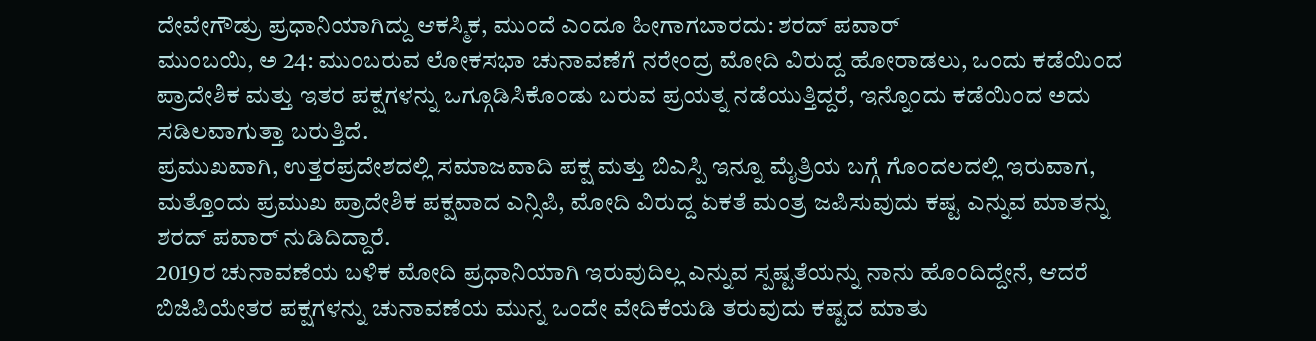ದೇವೇಗೌಡ್ರು ಪ್ರಧಾನಿಯಾಗಿದ್ದು ಆಕಸ್ಮಿಕ, ಮುಂದೆ ಎಂದೂ ಹೀಗಾಗಬಾರದು: ಶರದ್ ಪವಾರ್
ಮುಂಬಯಿ, ಅ 24: ಮುಂಬರುವ ಲೋಕಸಭಾ ಚುನಾವಣೆಗೆ ನರೇಂದ್ರ ಮೋದಿ ವಿರುದ್ದ ಹೋರಾಡಲು, ಒಂದು ಕಡೆಯಿಂದ ಪ್ರಾದೇಶಿಕ ಮತ್ತು ಇತರ ಪಕ್ಷಗಳನ್ನು ಒಗ್ಗೂಡಿಸಿಕೊಂಡು ಬರುವ ಪ್ರಯತ್ನ ನಡೆಯುತ್ತಿದ್ದರೆ, ಇನ್ನೊಂದು ಕಡೆಯಿಂದ ಅದು ಸಡಿಲವಾಗುತ್ತಾ ಬರುತ್ತಿದೆ.
ಪ್ರಮುಖವಾಗಿ, ಉತ್ತರಪ್ರದೇಶದಲ್ಲಿ ಸಮಾಜವಾದಿ ಪಕ್ಷ ಮತ್ತು ಬಿಎಸ್ಪಿ ಇನ್ನೂ ಮೈತ್ರಿಯ ಬಗ್ಗೆ ಗೊಂದಲದಲ್ಲಿ ಇರುವಾಗ, ಮತ್ತೊಂದು ಪ್ರಮುಖ ಪ್ರಾದೇಶಿಕ ಪಕ್ಷವಾದ ಎನ್ಸಿಪಿ, ಮೋದಿ ವಿರುದ್ದ ಏಕತೆ ಮಂತ್ರ ಜಪಿಸುವುದು ಕಷ್ಟ ಎನ್ನುವ ಮಾತನ್ನು ಶರದ್ ಪವಾರ್ ನುಡಿದಿದ್ದಾರೆ.
2019ರ ಚುನಾವಣೆಯ ಬಳಿಕ ಮೋದಿ ಪ್ರಧಾನಿಯಾಗಿ ಇರುವುದಿಲ್ಲ ಎನ್ನುವ ಸ್ಪಷ್ಟತೆಯನ್ನು ನಾನು ಹೊಂದಿದ್ದೇನೆ, ಆದರೆ ಬಿಜಿಪಿಯೇತರ ಪಕ್ಷಗಳನ್ನು ಚುನಾವಣೆಯ ಮುನ್ನ ಒಂದೇ ವೇದಿಕೆಯಡಿ ತರುವುದು ಕಷ್ಟದ ಮಾತು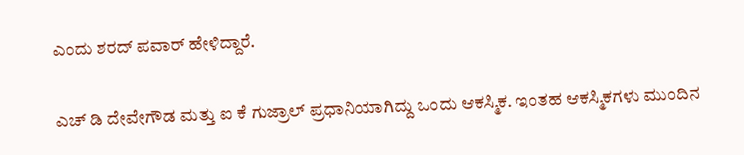ಎಂದು ಶರದ್ ಪವಾರ್ ಹೇಳಿದ್ದಾರೆ.

ಎಚ್ ಡಿ ದೇವೇಗೌಡ ಮತ್ತು ಐ ಕೆ ಗುಜ್ರಾಲ್ ಪ್ರಧಾನಿಯಾಗಿದ್ದು ಒಂದು ಆಕಸ್ಮಿಕ. ಇಂತಹ ಆಕಸ್ಮಿಕಗಳು ಮುಂದಿನ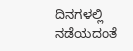ದಿನಗಳಲ್ಲಿ ನಡೆಯದಂತೆ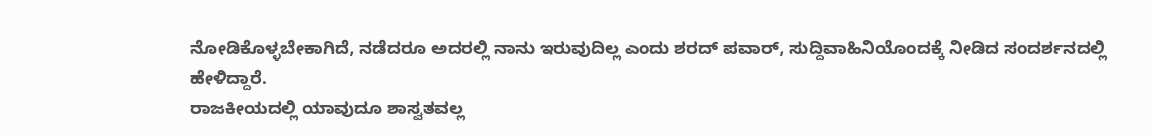ನೋಡಿಕೊಳ್ಳಬೇಕಾಗಿದೆ, ನಡೆದರೂ ಅದರಲ್ಲಿ ನಾನು ಇರುವುದಿಲ್ಲ ಎಂದು ಶರದ್ ಪವಾರ್, ಸುದ್ದಿವಾಹಿನಿಯೊಂದಕ್ಕೆ ನೀಡಿದ ಸಂದರ್ಶನದಲ್ಲಿ ಹೇಳಿದ್ದಾರೆ.
ರಾಜಕೀಯದಲ್ಲಿ ಯಾವುದೂ ಶಾಸ್ವತವಲ್ಲ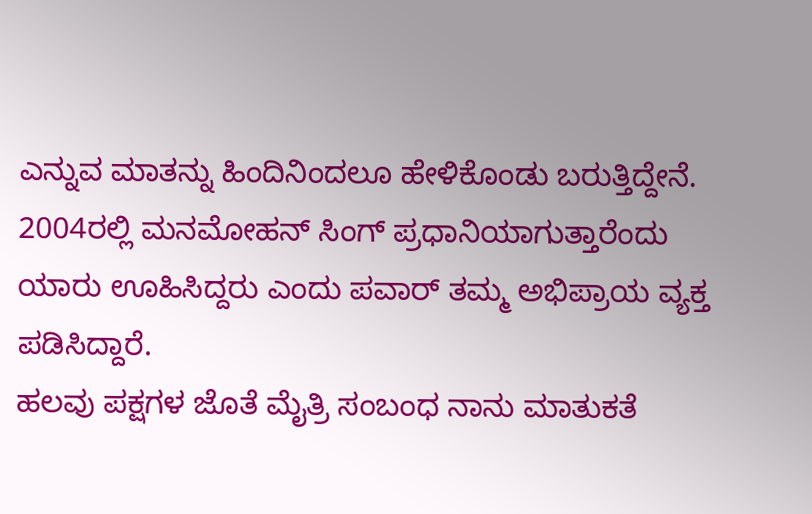ಎನ್ನುವ ಮಾತನ್ನು ಹಿಂದಿನಿಂದಲೂ ಹೇಳಿಕೊಂಡು ಬರುತ್ತಿದ್ದೇನೆ. 2004ರಲ್ಲಿ ಮನಮೋಹನ್ ಸಿಂಗ್ ಪ್ರಧಾನಿಯಾಗುತ್ತಾರೆಂದು ಯಾರು ಊಹಿಸಿದ್ದರು ಎಂದು ಪವಾರ್ ತಮ್ಮ ಅಭಿಪ್ರಾಯ ವ್ಯಕ್ತ ಪಡಿಸಿದ್ದಾರೆ.
ಹಲವು ಪಕ್ಷಗಳ ಜೊತೆ ಮೈತ್ರಿ ಸಂಬಂಧ ನಾನು ಮಾತುಕತೆ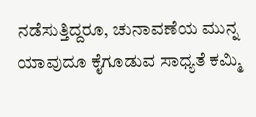ನಡೆಸುತ್ತಿದ್ದರೂ, ಚುನಾವಣೆಯ ಮುನ್ನ ಯಾವುದೂ ಕೈಗೂಡುವ ಸಾಧ್ಯತೆ ಕಮ್ಮಿ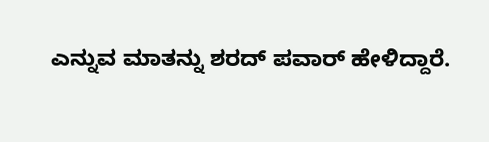ಎನ್ನುವ ಮಾತನ್ನು ಶರದ್ ಪವಾರ್ ಹೇಳಿದ್ದಾರೆ.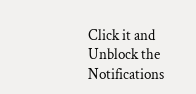Click it and Unblock the Notifications